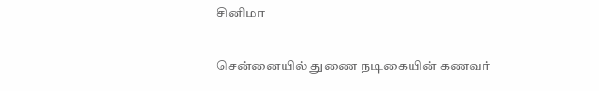சினிமா

சென்னையில் துணை நடிகையின் கணவர்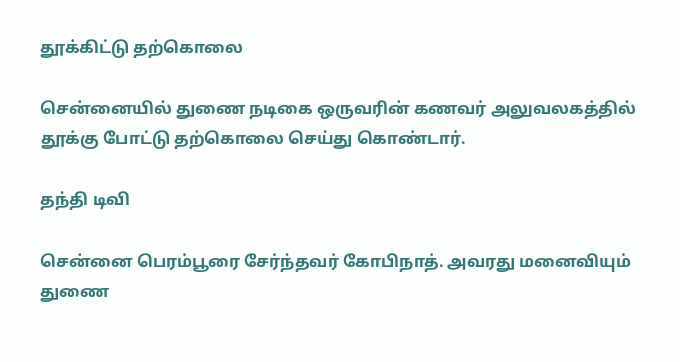தூக்கிட்டு தற்கொலை

சென்னையில் துணை நடிகை ஒருவரின் கணவர் அலுவலகத்தில் தூக்கு போட்டு தற்கொலை செய்து கொண்டார்.

தந்தி டிவி

சென்னை பெரம்பூரை சேர்ந்தவர் கோபிநாத். அவரது மனைவியும் துணை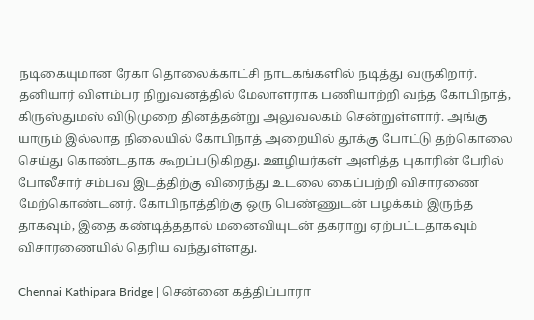நடிகையுமான ரேகா தொலைக்காட்சி நாடகங்களில் நடித்து வருகிறார். தனியார் விளம்பர நிறுவனத்தில் மேலாளராக பணியாற்றி வந்த கோபிநாத், கிருஸ்துமஸ் விடுமுறை தினத்தன்று அலுவலகம் சென்றுள்ளார். அங்கு யாரும் இல்லாத நிலையில் கோபிநாத் அறையில் தூக்கு போட்டு தற்கொலை செய்து கொண்டதாக கூறப்படுகிறது. ஊழியர்கள் அளித்த புகாரின் பேரில் போலீசார் சம்பவ இடத்திற்கு விரைந்து உடலை கைப்பற்றி விசாரணை மேற்கொண்டனர். கோபிநாத்திற்கு ஒரு பெண்ணுடன் பழக்கம் இருந்த தாகவும், இதை கண்டித்ததால் மனைவியுடன் தகராறு ஏற்பட்டதாகவும் விசாரணையில் தெரிய வந்துள்ளது.

Chennai Kathipara Bridge | சென்னை கத்திப்பாரா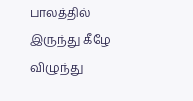பாலத்தில் இருந்து கீழே விழுந்து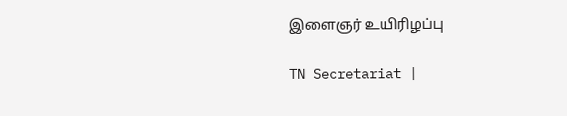இளைஞர் உயிரிழப்பு

TN Secretariat |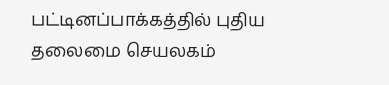பட்டினப்பாக்கத்தில் புதிய தலைமை செயலகம்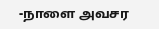-நாளை அவசர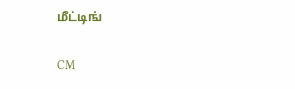மீட்டிங்

CM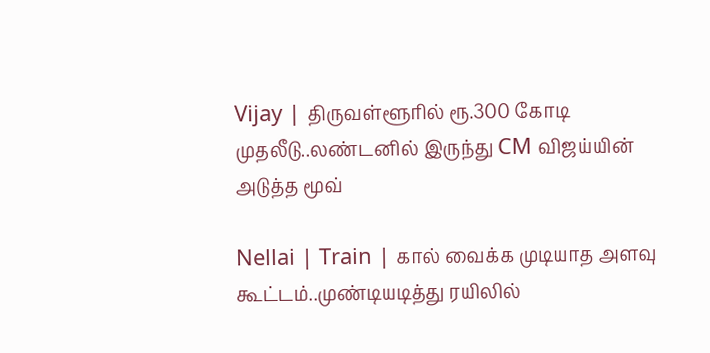Vijay | திருவள்ளூரில் ரூ.300 கோடி முதலீடு..லண்டனில் இருந்து CM விஜய்யின் அடுத்த மூவ்

Nellai | Train | கால் வைக்க முடியாத அளவு கூட்டம்..முண்டியடித்து ரயிலில்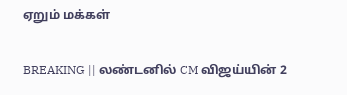ஏறும் மக்கள்

BREAKING || லண்டனில் CM விஜய்யின் 2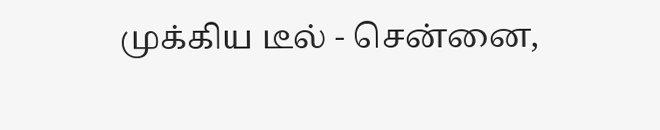முக்கிய டீல் - சென்னை,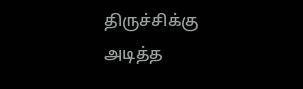திருச்சிக்கு அடித்த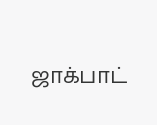ஜாக்பாட்